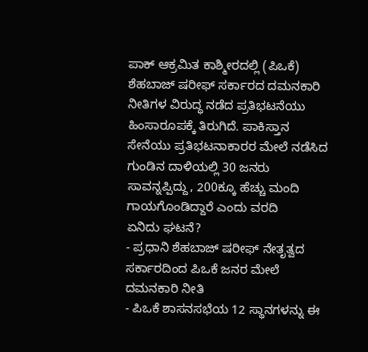ಪಾಕ್ ಆಕ್ರಮಿತ ಕಾಶ್ಮೀರದಲ್ಲಿ (ಪಿಒಕೆ) ಶೆಹಬಾಜ್ ಷರೀಫ್ ಸರ್ಕಾರದ ದಮನಕಾರಿ ನೀತಿಗಳ ವಿರುದ್ಧ ನಡೆದ ಪ್ರತಿಭಟನೆಯು ಹಿಂಸಾರೂಪಕ್ಕೆ ತಿರುಗಿದೆ. ಪಾಕಿಸ್ತಾನ ಸೇನೆಯು ಪ್ರತಿಭಟನಾಕಾರರ ಮೇಲೆ ನಡೆಸಿದ ಗುಂಡಿನ ದಾಳಿಯಲ್ಲಿ 30 ಜನರು ಸಾವನ್ನಪ್ಪಿದ್ದು, 200ಕ್ಕೂ ಹೆಚ್ಚು ಮಂದಿ ಗಾಯಗೊಂಡಿದ್ದಾರೆ ಎಂದು ವರದಿ
ಏನಿದು ಘಟನೆ?
- ಪ್ರಧಾನಿ ಶೆಹಬಾಜ್ ಷರೀಫ್ ನೇತೃತ್ವದ ಸರ್ಕಾರದಿಂದ ಪಿಒಕೆ ಜನರ ಮೇಲೆ ದಮನಕಾರಿ ನೀತಿ
- ಪಿಒಕೆ ಶಾಸನಸಭೆಯ 12 ಸ್ಥಾನಗಳನ್ನು ಈ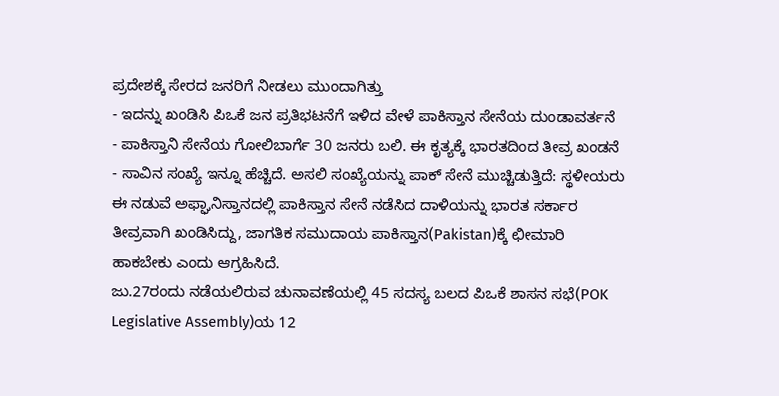ಪ್ರದೇಶಕ್ಕೆ ಸೇರದ ಜನರಿಗೆ ನೀಡಲು ಮುಂದಾಗಿತ್ತು
- ಇದನ್ನು ಖಂಡಿಸಿ ಪಿಒಕೆ ಜನ ಪ್ರತಿಭಟನೆಗೆ ಇಳಿದ ವೇಳೆ ಪಾಕಿಸ್ತಾನ ಸೇನೆಯ ದುಂಡಾವರ್ತನೆ
- ಪಾಕಿಸ್ತಾನಿ ಸೇನೆಯ ಗೋಲಿಬಾರ್ಗೆ 30 ಜನರು ಬಲಿ. ಈ ಕೃತ್ಯಕ್ಕೆ ಭಾರತದಿಂದ ತೀವ್ರ ಖಂಡನೆ
- ಸಾವಿನ ಸಂಖ್ಯೆ ಇನ್ನೂ ಹೆಚ್ಚಿದೆ. ಅಸಲಿ ಸಂಖ್ಯೆಯನ್ನು ಪಾಕ್ ಸೇನೆ ಮುಚ್ಚಿಡುತ್ತಿದೆ: ಸ್ಥಳೀಯರು
ಈ ನಡುವೆ ಅಫ್ಘಾನಿಸ್ತಾನದಲ್ಲಿ ಪಾಕಿಸ್ತಾನ ಸೇನೆ ನಡೆಸಿದ ದಾಳಿಯನ್ನು ಭಾರತ ಸರ್ಕಾರ ತೀವ್ರವಾಗಿ ಖಂಡಿಸಿದ್ದು, ಜಾಗತಿಕ ಸಮುದಾಯ ಪಾಕಿಸ್ತಾನ(Pakistan)ಕ್ಕೆ ಛೀಮಾರಿ ಹಾಕಬೇಕು ಎಂದು ಆಗ್ರಹಿಸಿದೆ.
ಜು.27ರಂದು ನಡೆಯಲಿರುವ ಚುನಾವಣೆಯಲ್ಲಿ 45 ಸದಸ್ಯ ಬಲದ ಪಿಒಕೆ ಶಾಸನ ಸಭೆ(POK Legislative Assembly)ಯ 12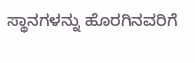ಸ್ಥಾನಗಳನ್ನು ಹೊರಗಿನವರಿಗೆ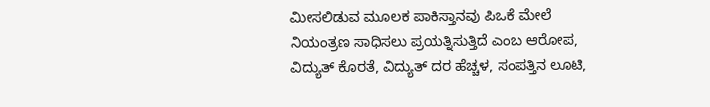ಮೀಸಲಿಡುವ ಮೂಲಕ ಪಾಕಿಸ್ತಾನವು ಪಿಒಕೆ ಮೇಲೆ ನಿಯಂತ್ರಣ ಸಾಧಿಸಲು ಪ್ರಯತ್ನಿಸುತ್ತಿದೆ ಎಂಬ ಆರೋಪ, ವಿದ್ಯುತ್ ಕೊರತೆ, ವಿದ್ಯುತ್ ದರ ಹೆಚ್ಚಳ, ಸಂಪತ್ತಿನ ಲೂಟಿ,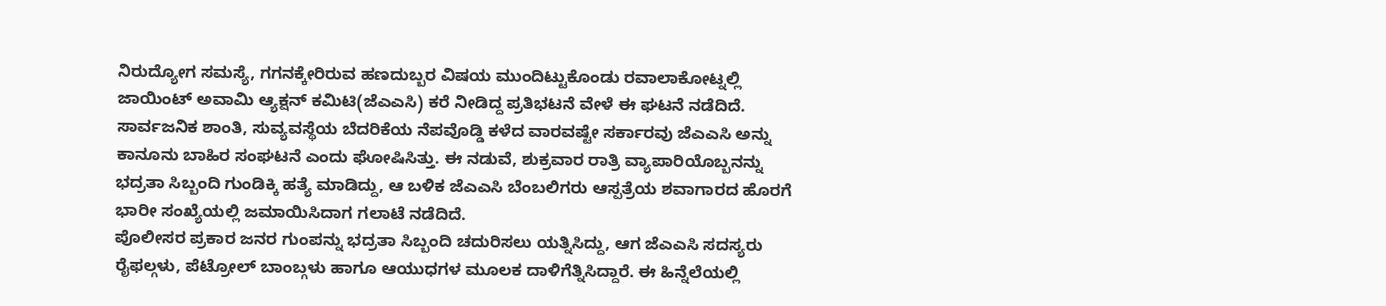ನಿರುದ್ಯೋಗ ಸಮಸ್ಯೆ, ಗಗನಕ್ಕೇರಿರುವ ಹಣದುಬ್ಬರ ವಿಷಯ ಮುಂದಿಟ್ಟುಕೊಂಡು ರವಾಲಾಕೋಟ್ನಲ್ಲಿ ಜಾಯಿಂಟ್ ಅವಾಮಿ ಆ್ಯಕ್ಷನ್ ಕಮಿಟಿ(ಜೆಎಎಸಿ) ಕರೆ ನೀಡಿದ್ದ ಪ್ರತಿಭಟನೆ ವೇಳೆ ಈ ಘಟನೆ ನಡೆದಿದೆ.
ಸಾರ್ವಜನಿಕ ಶಾಂತಿ, ಸುವ್ಯವಸ್ಥೆಯ ಬೆದರಿಕೆಯ ನೆಪವೊಡ್ಡಿ ಕಳೆದ ವಾರವಷ್ಟೇ ಸರ್ಕಾರವು ಜೆಎಎಸಿ ಅನ್ನು ಕಾನೂನು ಬಾಹಿರ ಸಂಘಟನೆ ಎಂದು ಘೋಷಿಸಿತ್ತು. ಈ ನಡುವೆ, ಶುಕ್ರವಾರ ರಾತ್ರಿ ವ್ಯಾಪಾರಿಯೊಬ್ಬನನ್ನು ಭದ್ರತಾ ಸಿಬ್ಬಂದಿ ಗುಂಡಿಕ್ಕಿ ಹತ್ಯೆ ಮಾಡಿದ್ದು, ಆ ಬಳಿಕ ಜೆಎಎಸಿ ಬೆಂಬಲಿಗರು ಆಸ್ಪತ್ರೆಯ ಶವಾಗಾರದ ಹೊರಗೆ ಭಾರೀ ಸಂಖ್ಯೆಯಲ್ಲಿ ಜಮಾಯಿಸಿದಾಗ ಗಲಾಟೆ ನಡೆದಿದೆ.
ಪೊಲೀಸರ ಪ್ರಕಾರ ಜನರ ಗುಂಪನ್ನು ಭದ್ರತಾ ಸಿಬ್ಬಂದಿ ಚದುರಿಸಲು ಯತ್ನಿಸಿದ್ದು, ಆಗ ಜೆಎಎಸಿ ಸದಸ್ಯರು ರೈಫಲ್ಗಳು, ಪೆಟ್ರೋಲ್ ಬಾಂಬ್ಗಳು ಹಾಗೂ ಆಯುಧಗಳ ಮೂಲಕ ದಾಳಿಗೆತ್ನಿಸಿದ್ದಾರೆ. ಈ ಹಿನ್ನೆಲೆಯಲ್ಲಿ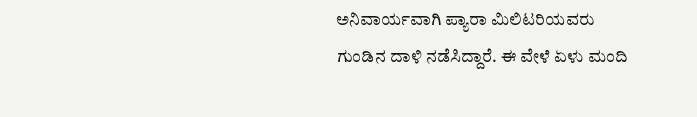ಅನಿವಾರ್ಯವಾಗಿ ಪ್ಯಾರಾ ಮಿಲಿಟರಿಯವರು ಗುಂಡಿನ ದಾಳಿ ನಡೆಸಿದ್ದಾರೆ. ಈ ವೇಳೆ ಏಳು ಮಂದಿ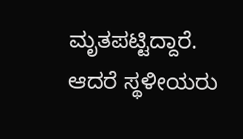ಮೃತಪಟ್ಟಿದ್ದಾರೆ.
ಆದರೆ ಸ್ಥಳೀಯರು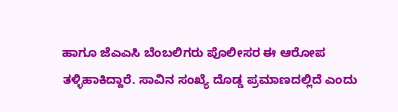ಹಾಗೂ ಜೆಎಎಸಿ ಬೆಂಬಲಿಗರು ಪೊಲೀಸರ ಈ ಆರೋಪ ತಳ್ಳಿಹಾಕಿದ್ದಾರೆ. ಸಾವಿನ ಸಂಖ್ಯೆ ದೊಡ್ಡ ಪ್ರಮಾಣದಲ್ಲಿದೆ ಎಂದು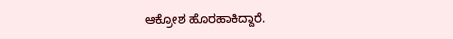ಆಕ್ರೋಶ ಹೊರಹಾಕಿದ್ದಾರೆ.